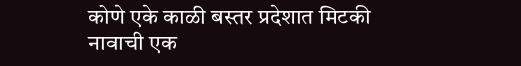कोणे एके काळी बस्तर प्रदेशात मिटकी नावाची एक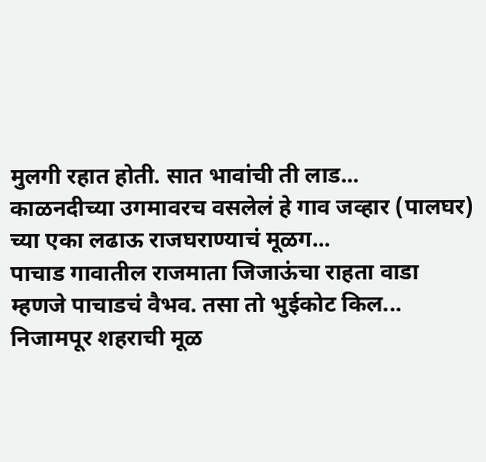मुलगी रहात होती. सात भावांची ती लाड...
काळनदीच्या उगमावरच वसलेलं हे गाव जव्हार (पालघर) च्या एका लढाऊ राजघराण्याचं मूळग...
पाचाड गावातील राजमाता जिजाऊंचा राहता वाडा म्हणजे पाचाडचं वैभव. तसा तो भुईकोट किल...
निजामपूर शहराची मूळ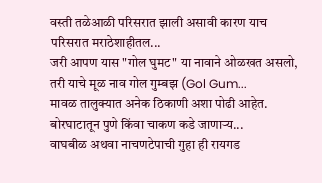वस्ती तळेआळी परिसरात झाली असावी कारण याच परिसरात मराठेशाहीतल...
जरी आपण यास "गोल घुमट" या नावाने ओळखत असलो, तरी याचे मूळ नाव गोल गुम्बझ (Gol Gum...
मावळ तालुक्यात अनेक ठिकाणी अशा पोढी आहेत. बोरघाटातून पुणे किंवा चाकण कडे जाणाऱ्य...
वाघबीळ अथवा नाचणटेपाची गुहा ही रायगड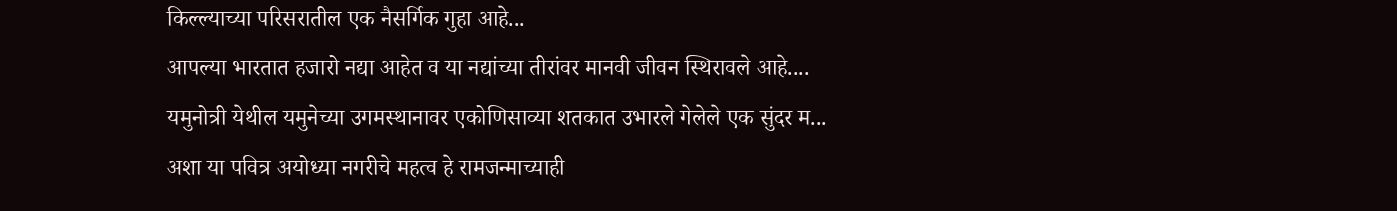किल्ल्याच्या परिसरातील एक नैसर्गिक गुहा आहे...
आपल्या भारतात हजारो नद्या आहेत व या नद्यांच्या तीरांवर मानवी जीवन स्थिरावले आहे....
यमुनोत्री येथील यमुनेच्या उगमस्थानावर एकोणिसाव्या शतकात उभारले गेलेले एक सुंदर म...
अशा या पवित्र अयोध्या नगरीचे महत्व हे रामजन्माच्याही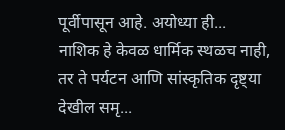पूर्वीपासून आहे. अयोध्या ही...
नाशिक हे केवळ धार्मिक स्थळच नाही, तर ते पर्यटन आणि सांस्कृतिक दृष्ट्या देखील समृ...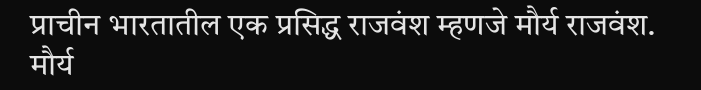प्राचीन भारतातील एक प्रसिद्ध राजवंश म्हणजे मौर्य राजवंश. मौर्य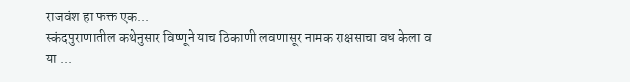राजवंश हा फक्त एक...
स्कंदपुराणातील कथेनुसार विष्णूने याच ठिकाणी लवणासूर नामक राक्षसाचा वध केला व या ...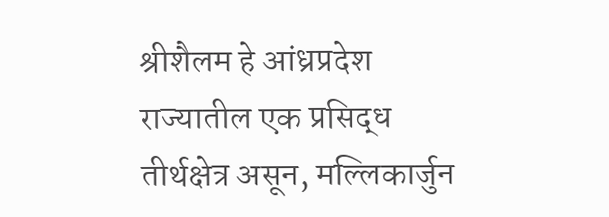श्रीशैलम हे आंध्रप्रदेश राज्यातील एक प्रसिद्ध तीर्थक्षेत्र असून, मल्लिकार्जुन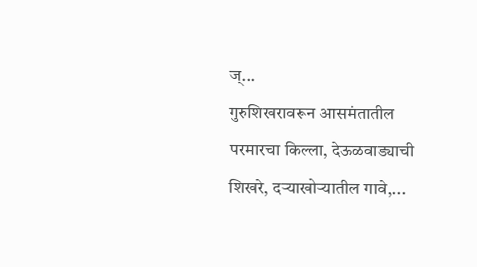ज्...
गुरुशिखरावरून आसमंतातील परमारचा किल्ला, देऊळवाड्याची शिखरे, दऱ्याखोऱ्यातील गावे,...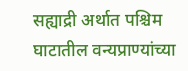सह्याद्री अर्थात पश्चिम घाटातील वन्यप्राण्यांच्या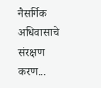नैसर्गिक अधिवासाचे संरक्षण करण...